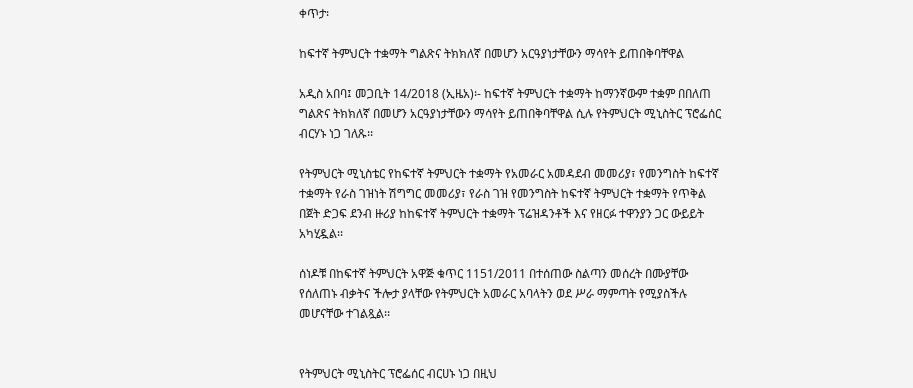ቀጥታ፡

ከፍተኛ ትምህርት ተቋማት ግልጽና ትክክለኛ በመሆን አርዓያነታቸውን ማሳየት ይጠበቅባቸዋል

አዲስ አበባ፤ መጋቢት 14/2018 (ኢዜአ)፡- ከፍተኛ ትምህርት ተቋማት ከማንኛውም ተቋም በበለጠ ግልጽና ትክክለኛ በመሆን አርዓያነታቸውን ማሳየት ይጠበቅባቸዋል ሲሉ የትምህርት ሚኒስትር ፕሮፌሰር ብርሃኑ ነጋ ገለጹ፡፡

የትምህርት ሚኒስቴር የከፍተኛ ትምህርት ተቋማት የአመራር አመዳደብ መመሪያ፣ የመንግስት ከፍተኛ ተቋማት የራስ ገዝነት ሽግግር መመሪያ፣ የራስ ገዝ የመንግስት ከፍተኛ ትምህርት ተቋማት የጥቅል በጀት ድጋፍ ደንብ ዙሪያ ከከፍተኛ ትምህርት ተቋማት ፕሬዝዳንቶች እና የዘርፉ ተዋንያን ጋር ውይይት አካሂዷል፡፡

ሰነዶቹ በከፍተኛ ትምህርት አዋጅ ቁጥር 1151/2011 በተሰጠው ስልጣን መሰረት በሙያቸው የሰለጠኑ ብቃትና ችሎታ ያላቸው የትምህርት አመራር አባላትን ወደ ሥራ ማምጣት የሚያስችሉ መሆናቸው ተገልጿል፡፡


የትምህርት ሚኒስትር ፕሮፌሰር ብርሀኑ ነጋ በዚህ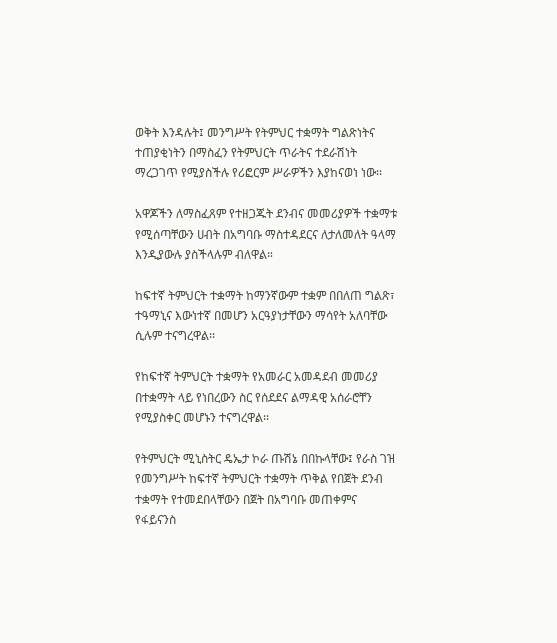ወቅት እንዳሉት፤ መንግሥት የትምህር ተቋማት ግልጽነትና ተጠያቂነትን በማስፈን የትምህርት ጥራትና ተደራሽነት ማረጋገጥ የሚያስችሉ የሪፎርም ሥራዎችን እያከናወነ ነው፡፡

አዋጆችን ለማስፈጸም የተዘጋጁት ደንብና መመሪያዎች ተቋማቱ የሚሰጣቸውን ሀብት በአግባቡ ማስተዳደርና ለታለመለት ዓላማ እንዲያውሉ ያስችላሉም ብለዋል።

ከፍተኛ ትምህርት ተቋማት ከማንኛውም ተቋም በበለጠ ግልጽ፣ ተዓማኒና እውነተኛ በመሆን አርዓያነታቸውን ማሳየት አለባቸው ሲሉም ተናግረዋል፡፡

የከፍተኛ ትምህርት ተቋማት የአመራር አመዳደብ መመሪያ በተቋማት ላይ የነበረውን ስር የሰደደና ልማዳዊ አሰራሮቸን የሚያስቀር መሆኑን ተናግረዋል፡፡

የትምህርት ሚኒስትር ዴኤታ ኮራ ጡሽኔ በበኩላቸው፤ የራስ ገዝ የመንግሥት ከፍተኛ ትምህርት ተቋማት ጥቅል የበጀት ደንብ ተቋማት የተመደበላቸውን በጀት በአግባቡ መጠቀምና የፋይናንስ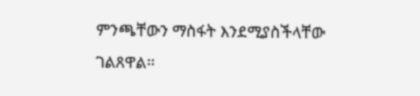ምንጫቸውን ማስፋት እንደሚያስችላቸው ገልጸዋል፡፡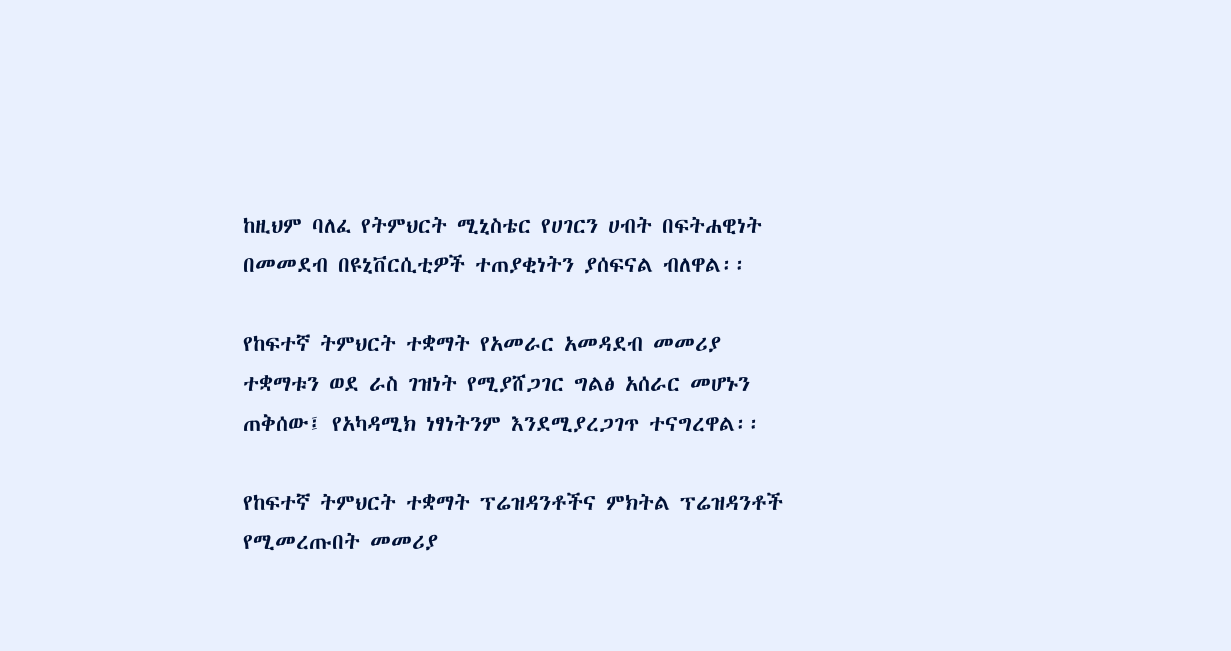ከዚህም ባለፈ የትምህርት ሚኒስቴር የሀገርን ሀብት በፍትሐዊነት በመመደብ በዩኒቨርሲቲዎች ተጠያቂነትን ያሰፍናል ብለዋል፡፡

የከፍተኛ ትምህርት ተቋማት የአመራር አመዳደብ መመሪያ ተቋማቱን ወደ ራስ ገዝነት የሚያሸጋገር ግልፅ አሰራር መሆኑን ጠቅሰው፤ የአካዳሚክ ነፃነትንም እንደሚያረጋገጥ ተናግረዋል፡፡

የከፍተኛ ትምህርት ተቋማት ፕሬዝዳንቶችና ምክትል ፕሬዝዳንቶች የሚመረጡበት መመሪያ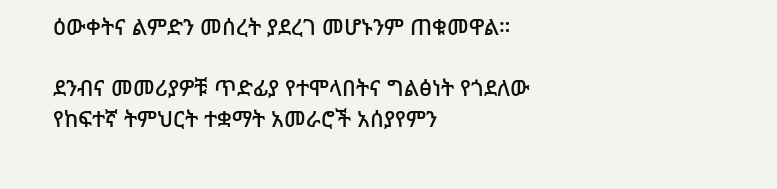ዕውቀትና ልምድን መሰረት ያደረገ መሆኑንም ጠቁመዋል።

ደንብና መመሪያዎቹ ጥድፊያ የተሞላበትና ግልፅነት የጎደለው የከፍተኛ ትምህርት ተቋማት አመራሮች አሰያየምን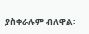ያስቀራሉም ብለዋል፡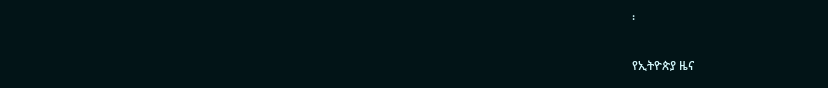፡

የኢትዮጵያ ዜና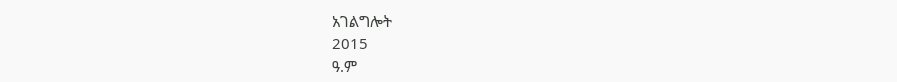አገልግሎት
2015
ዓ.ም